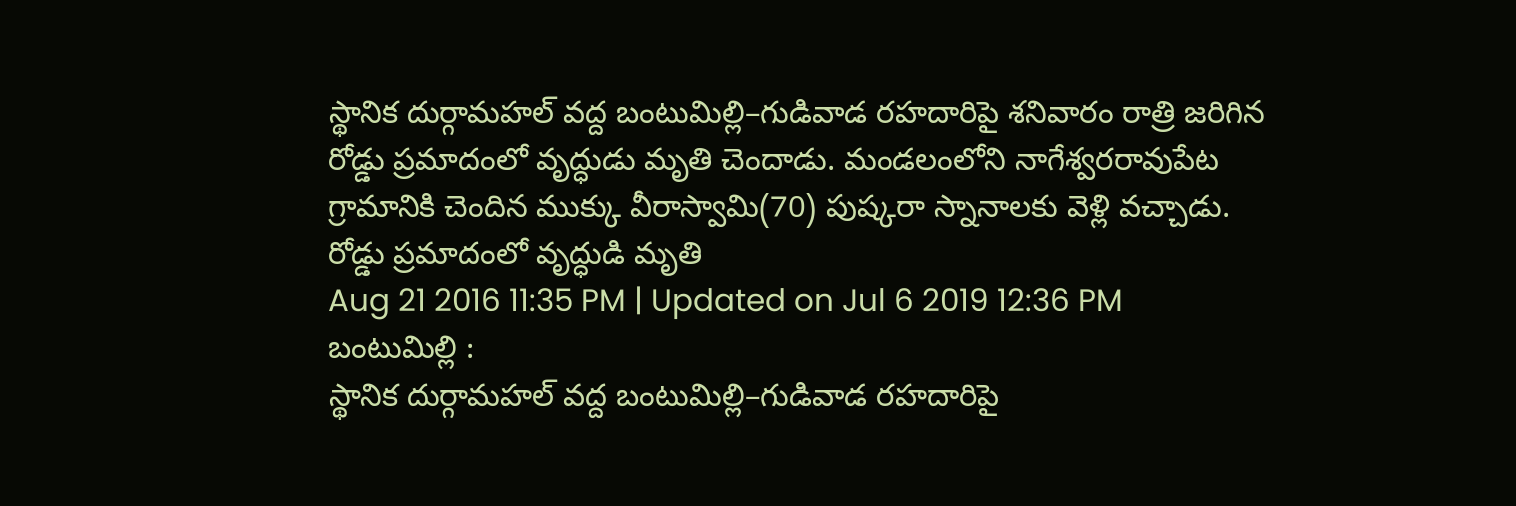స్థానిక దుర్గామహల్ వద్ద బంటుమిల్లి–గుడివాడ రహదారిపై శనివారం రాత్రి జరిగిన రోడ్డు ప్రమాదంలో వృద్ధుడు మృతి చెందాడు. మండలంలోని నాగేశ్వరరావుపేట గ్రామానికి చెందిన ముక్కు వీరాస్వామి(70) పుష్కరా స్నానాలకు వెళ్లి వచ్చాడు.
రోడ్డు ప్రమాదంలో వృద్ధుడి మృతి
Aug 21 2016 11:35 PM | Updated on Jul 6 2019 12:36 PM
బంటుమిల్లి :
స్థానిక దుర్గామహల్ వద్ద బంటుమిల్లి–గుడివాడ రహదారిపై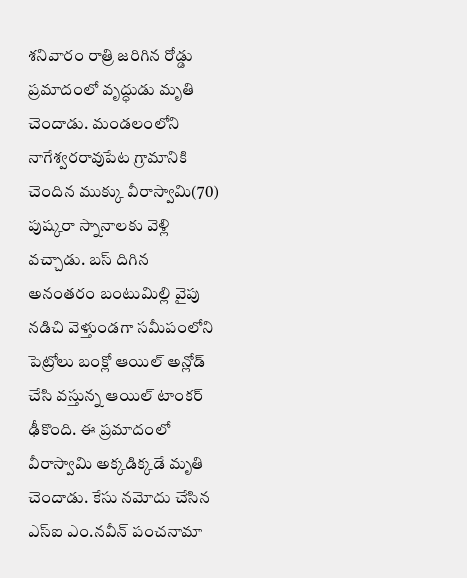శనివారం రాత్రి జరిగిన రోడ్డు ప్రమాదంలో వృద్ధుడు మృతి చెందాడు. మండలంలోని నాగేశ్వరరావుపేట గ్రామానికి చెందిన ముక్కు వీరాస్వామి(70) పుష్కరా స్నానాలకు వెళ్లి వచ్చాడు. బస్ దిగిన అనంతరం బంటుమిల్లి వైపు నడిచి వెళ్తుండగా సమీపంలోని పెట్రోలు బంక్లో ఆయిల్ అన్లోడ్ చేసి వస్తున్న ఆయిల్ టాంకర్ ఢీకొంది. ఈ ప్రమాదంలో వీరాస్వామి అక్కడిక్కడే మృతి చెందాడు. కేసు నమోదు చేసిన ఎస్ఐ ఎం.నవీన్ పంచనామా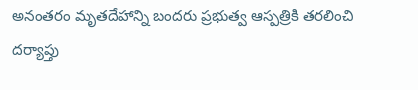అనంతరం మృతదేహాన్ని బందరు ప్రభుత్వ ఆస్పత్రికి తరలించి దర్యాప్తు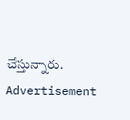చేస్తున్నారు.
Advertisement